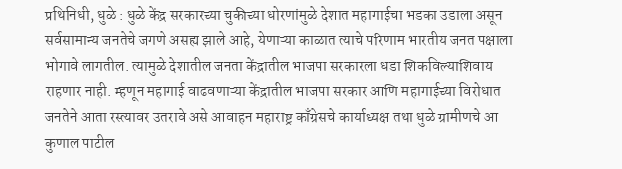प्रथिनिधी, धुळे : धुळे केंद्र सरकारच्या चुकीच्या धोरणांमुळे देशात महागाईचा भडका उडाला असून सर्वसामान्य जनतेचे जगणे असह्य झाले आहे, येणाऱ्या काळात त्याचे परिणाम भारतीय जनत पक्षाला भोगावे लागतील. त्यामुळे देशातील जनता केंद्रातील भाजपा सरकारला धडा शिकविल्याशिवाय राहणार नाही. म्हणून महागाई वाढवणाऱ्या केंद्रातील भाजपा सरकार आणि महागाईच्या विरोधात जनतेने आता रस्त्यावर उतरावे असे आवाहन महाराष्ट्र काँग्रेसचे कार्याध्यक्ष तथा धुळे ग्रामीणचे आ कुणाल पाटील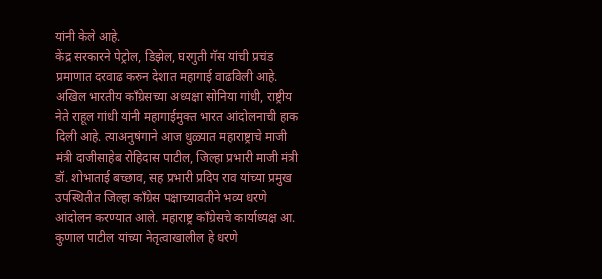यांनी केले आहे.
केंद्र सरकारने पेट्रोल, डिझेल, घरगुती गॅस यांची प्रचंड प्रमाणात दरवाढ करुन देशात महागाई वाढविली आहे. अखिल भारतीय काँग्रेसच्या अध्यक्षा सोनिया गांधी, राष्ट्रीय नेते राहूल गांधी यांनी महागाईमुक्त भारत आंदोलनाची हाक दिली आहे. त्याअनुषंगाने आज धुळ्यात महाराष्ट्राचे माजी मंत्री दाजीसाहेब रोहिदास पाटील, जिल्हा प्रभारी माजी मंत्री डॉ. शोभाताई बच्छाव, सह प्रभारी प्रदिप राव यांच्या प्रमुख उपस्थितीत जिल्हा काँग्रेस पक्षाच्यावतीने भव्य धरणे आंदोलन करण्यात आले. महाराष्ट्र काँग्रेसचे कार्याध्यक्ष आ. कुणाल पाटील यांच्या नेतृत्वाखालील हे धरणे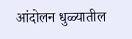आंदोलन धुळ्यातील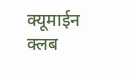क्यूमाईन क्लब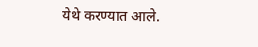येथे करण्यात आले.